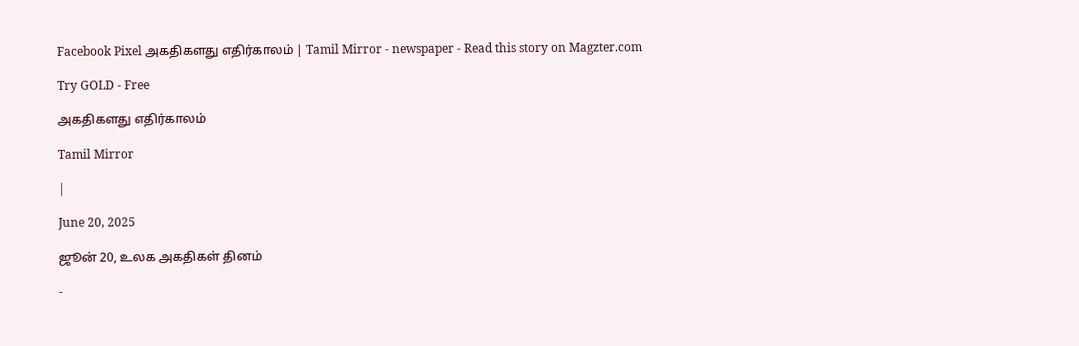Facebook Pixel அகதிகளது எதிர்காலம் | Tamil Mirror - newspaper - Read this story on Magzter.com

Try GOLD - Free

அகதிகளது எதிர்காலம்

Tamil Mirror

|

June 20, 2025

ஜூன் 20, உலக அகதிகள் தினம்

-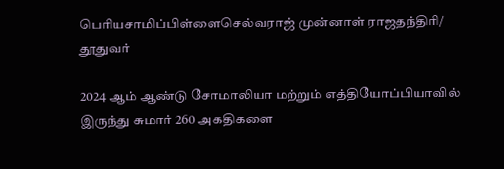பெரியசாமிப்பிள்ளைசெல்வராஜ் முன்னாள் ராஜதந்திரி/ தூதுவர்

2024 ஆம் ஆண்டு சோமாலியா மற்றும் எத்தியோப்பியாவில் இருந்து சுமார் 260 அகதிகளை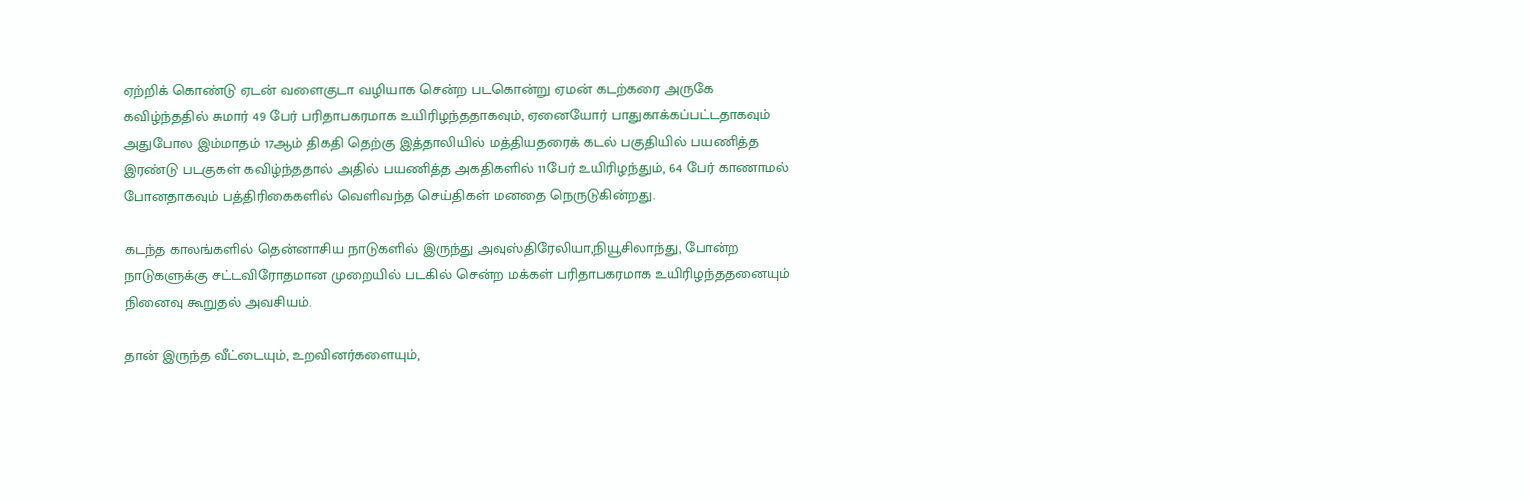ஏற்றிக் கொண்டு ஏடன் வளைகுடா வழியாக சென்ற படகொன்று ஏமன் கடற்கரை அருகே கவிழ்ந்ததில் சுமார் 49 பேர் பரிதாபகரமாக உயிரிழந்ததாகவும், ஏனையோர் பாதுகாக்கப்பட்டதாகவும் அதுபோல இம்மாதம் 17ஆம் திகதி தெற்கு இத்தாலியில் மத்தியதரைக் கடல் பகுதியில் பயணித்த இரண்டு படகுகள் கவிழ்ந்ததால் அதில் பயணித்த அகதிகளில் 11பேர் உயிரிழந்தும், 64 பேர் காணாமல் போனதாகவும் பத்திரிகைகளில் வெளிவந்த செய்திகள் மனதை நெருடுகின்றது.

கடந்த காலங்களில் தென்னாசிய நாடுகளில் இருந்து அவுஸ்திரேலியா,நியூசிலாந்து, போன்ற நாடுகளுக்கு சட்டவிரோதமான முறையில் படகில் சென்ற மக்கள் பரிதாபகரமாக உயிரிழந்ததனையும் நினைவு கூறுதல் அவசியம்.

தான் இருந்த வீட்டையும், உறவினர்களையும்,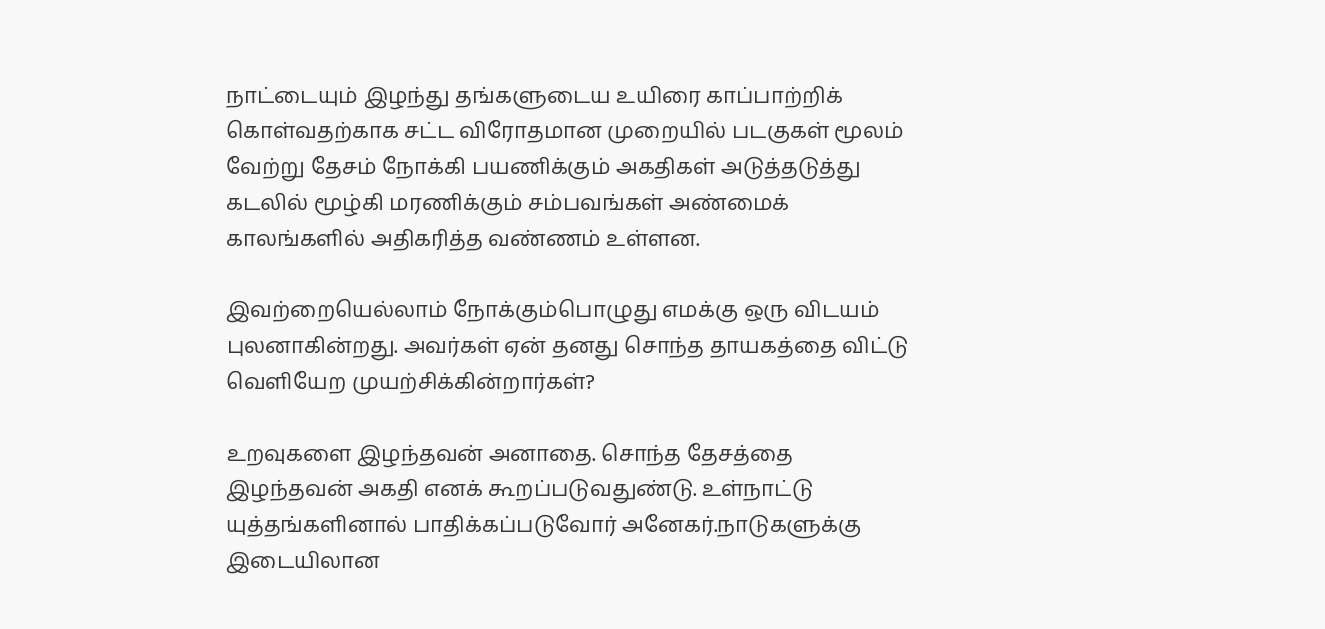நாட்டையும் இழந்து தங்களுடைய உயிரை காப்பாற்றிக் கொள்வதற்காக சட்ட விரோதமான முறையில் படகுகள் மூலம் வேற்று தேசம் நோக்கி பயணிக்கும் அகதிகள் அடுத்தடுத்து கடலில் மூழ்கி மரணிக்கும் சம்பவங்கள் அண்மைக் காலங்களில் அதிகரித்த வண்ணம் உள்ளன.

இவற்றையெல்லாம் நோக்கும்பொழுது எமக்கு ஒரு விடயம் புலனாகின்றது. அவர்கள் ஏன் தனது சொந்த தாயகத்தை விட்டு வெளியேற முயற்சிக்கின்றார்கள்?

உறவுகளை இழந்தவன் அனாதை. சொந்த தேசத்தை இழந்தவன் அகதி எனக் கூறப்படுவதுண்டு. உள்நாட்டு யுத்தங்களினால் பாதிக்கப்படுவோர் அனேகர்.நாடுகளுக்கு இடையிலான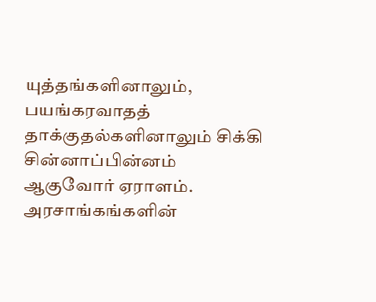யுத்தங்களினாலும், பயங்கரவாதத் தாக்குதல்களினாலும் சிக்கி சின்னாப்பின்னம் ஆகுவோர் ஏராளம். அரசாங்கங்களின்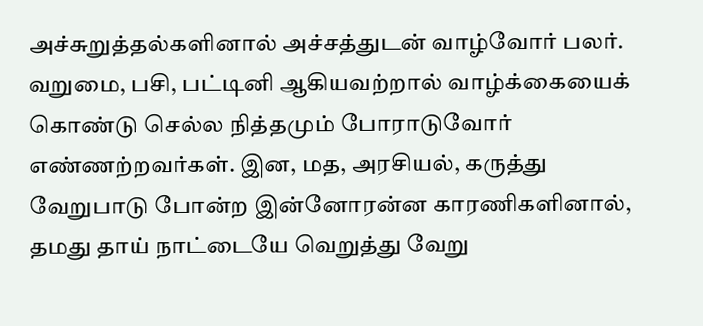அச்சுறுத்தல்களினால் அச்சத்துடன் வாழ்வோர் பலர். வறுமை, பசி, பட்டினி ஆகியவற்றால் வாழ்க்கையைக் கொண்டு செல்ல நித்தமும் போராடுவோர் எண்ணற்றவர்கள். இன, மத, அரசியல், கருத்து வேறுபாடு போன்ற இன்னோரன்ன காரணிகளினால், தமது தாய் நாட்டையே வெறுத்து வேறு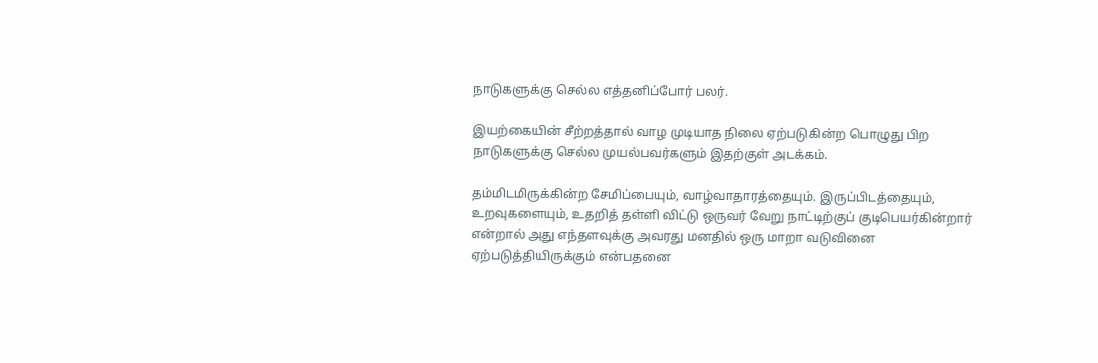நாடுகளுக்கு செல்ல எத்தனிப்போர் பலர்.

இயற்கையின் சீற்றத்தால் வாழ முடியாத நிலை ஏற்படுகின்ற பொழுது பிற நாடுகளுக்கு செல்ல முயல்பவர்களும் இதற்குள் அடக்கம்.

தம்மிடமிருக்கின்ற சேமிப்பையும், வாழ்வாதாரத்தையும். இருப்பிடத்தையும், உறவுகளையும், உதறித் தள்ளி விட்டு ஒருவர் வேறு நாட்டிற்குப் குடிபெயர்கின்றார் என்றால் அது எந்தளவுக்கு அவரது மனதில் ஒரு மாறா வடுவினை ஏற்படுத்தியிருக்கும் என்பதனை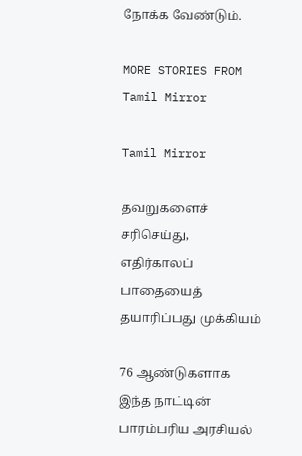நோக்க வேண்டும்.

MORE STORIES FROM Tamil Mirror

Tamil Mirror

தவறுகளைச் சரிசெய்து, எதிர்காலப் பாதையைத் தயாரிப்பது முக்கியம்

76 ஆண்டுகளாக இந்த நாட்டின் பாரம்பரிய அரசியல்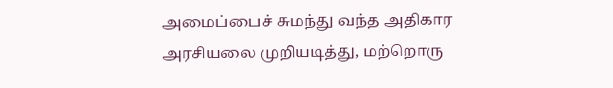அமைப்பைச் சுமந்து வந்த அதிகார அரசியலை முறியடித்து, மற்றொரு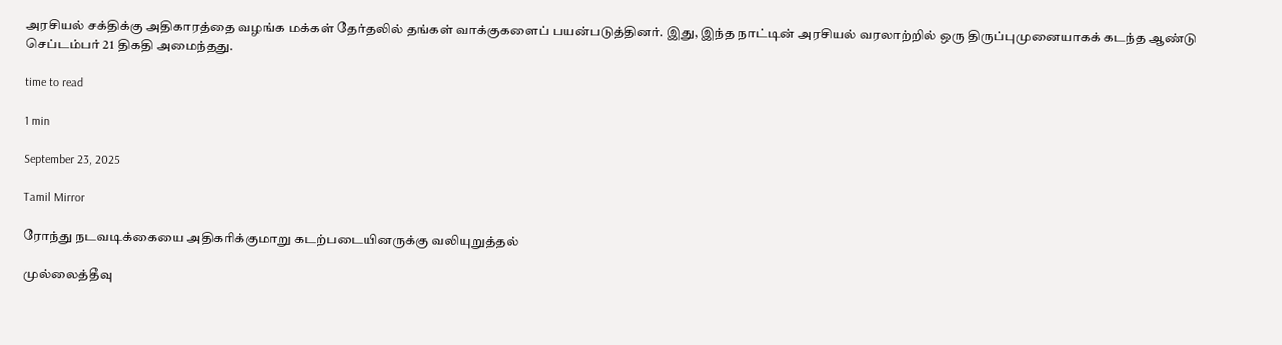அரசியல் சக்திக்கு அதிகாரத்தை வழங்க மக்கள் தேர்தலில் தங்கள் வாக்குகளைப் பயன்படுத்தினர். இது, இந்த நாட்டின் அரசியல் வரலாற்றில் ஒரு திருப்புமுனையாகக் கடந்த ஆண்டு செப்டம்பர் 21 திகதி அமைந்தது.

time to read

1 min

September 23, 2025

Tamil Mirror

ரோந்து நடவடிக்கையை அதிகரிக்குமாறு கடற்படையினருக்கு வலியுறுத்தல்

முல்லைத்தீவு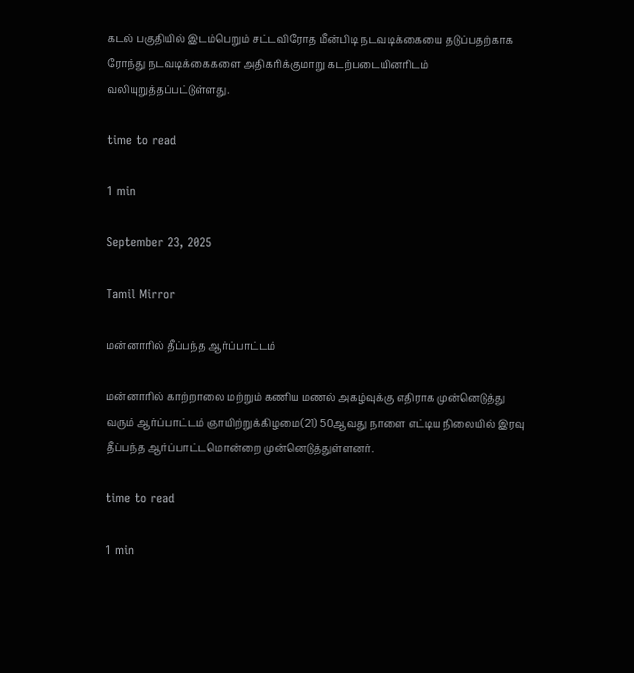கடல் பகுதியில் இடம்பெறும் சட்டவிரோத மீன்பிடி நடவடிக்கையை தடுப்பதற்காக ரோந்து நடவடிக்கைகளை அதிகரிக்குமாறு கடற்படையினரிடம் வலியுறுத்தப்பட்டுள்ளது.

time to read

1 min

September 23, 2025

Tamil Mirror

மன்னாரில் தீப்பந்த ஆர்ப்பாட்டம்

மன்னாரில் காற்றாலை மற்றும் கணிய மணல் அகழ்வுக்கு எதிராக முன்னெடுத்து வரும் ஆர்ப்பாட்டம் ஞாயிற்றுக்கிழமை(21) 50ஆவது நாளை எட்டிய நிலையில் இரவு தீப்பந்த ஆர்ப்பாட்டமொன்றை முன்னெடுத்துள்ளனர்.

time to read

1 min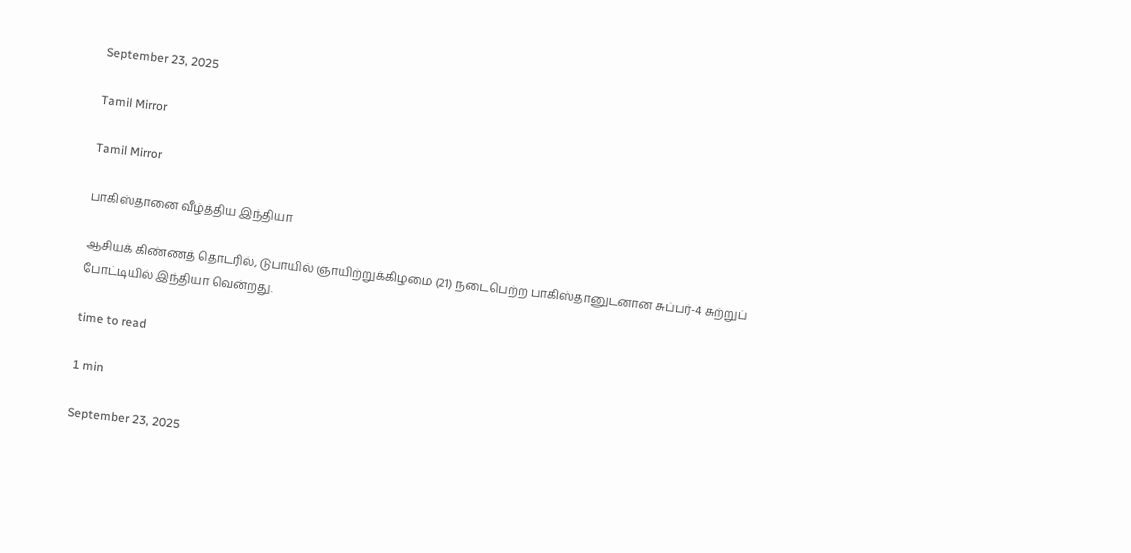September 23, 2025

Tamil Mirror

Tamil Mirror

பாகிஸ்தானை வீழ்த்திய இந்தியா

ஆசியக் கிண்ணத் தொடரில், டுபாயில் ஞாயிற்றுக்கிழமை (21) நடைபெற்ற பாகிஸ்தானுடனான சுப்பர்-4 சுற்றுப் போட்டியில் இந்தியா வென்றது.

time to read

1 min

September 23, 2025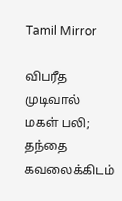Tamil Mirror

விபரீத முடிவால் மகள் பலி; தந்தை கவலைக்கிடம்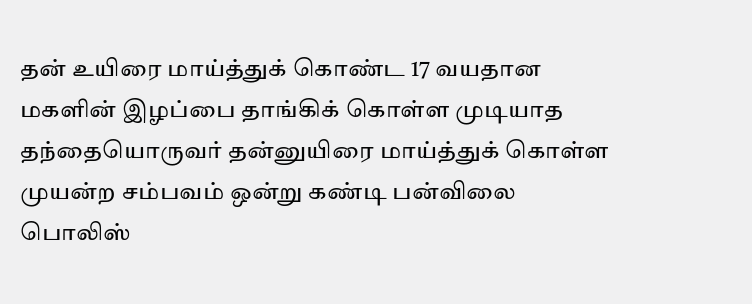தன் உயிரை மாய்த்துக் கொண்ட 17 வயதான மகளின் இழப்பை தாங்கிக் கொள்ள முடியாத தந்தையொருவர் தன்னுயிரை மாய்த்துக் கொள்ள முயன்ற சம்பவம் ஒன்று கண்டி பன்விலை பொலிஸ்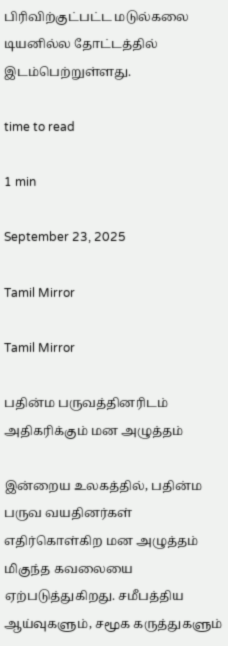பிரிவிற்குட்பட்ட மடுல்கலை டியனில்ல தோட்டத்தில் இடம்பெற்றுள்ளது.

time to read

1 min

September 23, 2025

Tamil Mirror

Tamil Mirror

பதின்ம பருவத்தினரிடம் அதிகரிக்கும் மன அழுத்தம்

இன்றைய உலகத்தில், பதின்ம பருவ வயதினர்கள் எதிர்கொள்கிற மன அழுத்தம் மிகுந்த கவலையை ஏற்படுத்துகிறது. சமீபத்திய ஆய்வுகளும், சமூக கருத்துகளும்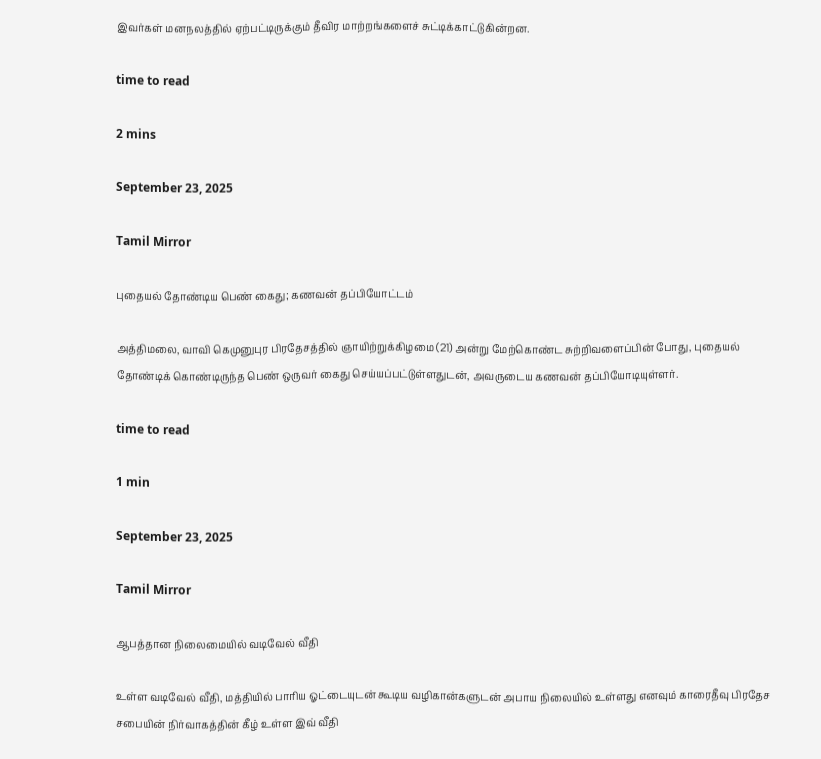இவர்கள் மனநலத்தில் ஏற்பட்டிருக்கும் தீவிர மாற்றங்களைச் சுட்டிக்காட்டுகின்றன.

time to read

2 mins

September 23, 2025

Tamil Mirror

புதையல் தோண்டிய பெண் கைது; கணவன் தப்பியோட்டம்

அத்திமலை, வாவி கெமுனுபுர பிரதேசத்தில் ஞாயிற்றுக்கிழமை (21) அன்று மேற்கொண்ட சுற்றிவளைப்பின் போது, புதையல் தோண்டிக் கொண்டிருந்த பெண் ஒருவர் கைது செய்யப்பட்டுள்ளதுடன், அவருடைய கணவன் தப்பியோடியுள்ளர்.

time to read

1 min

September 23, 2025

Tamil Mirror

ஆபத்தான நிலைமையில் வடிவேல் வீதி

உள்ள வடிவேல் வீதி, மத்தியில் பாரிய ஓட்டையுடன் கூடிய வழிகான்களுடன் அபாய நிலையில் உள்ளது எனவும் காரைதீவு பிரதேச சபையின் நிர்வாகத்தின் கீழ் உள்ள இவ் வீதி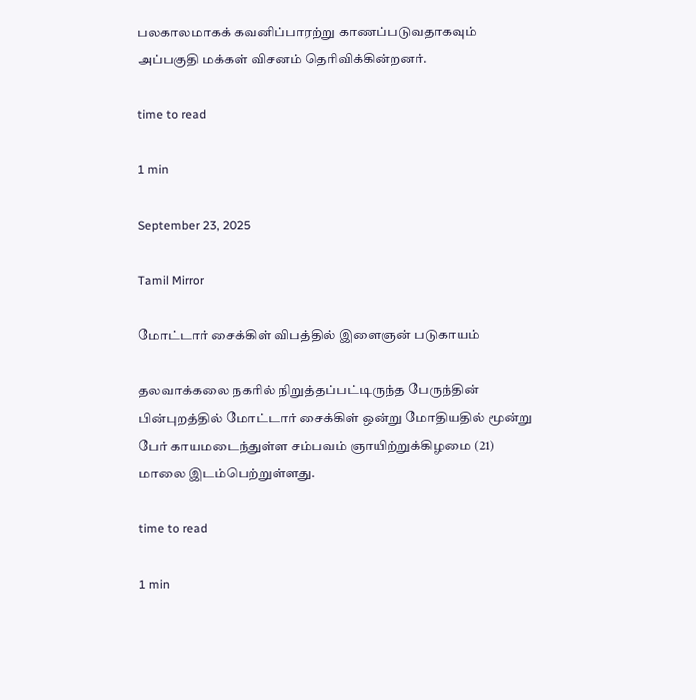பலகாலமாகக் கவனிப்பாரற்று காணப்படுவதாகவும் அப்பகுதி மக்கள் விசனம் தெரிவிக்கின்றனர்.

time to read

1 min

September 23, 2025

Tamil Mirror

மோட்டார் சைக்கிள் விபத்தில் இளைஞன் படுகாயம்

தலவாக்கலை நகரில் நிறுத்தப்பட்டிருந்த பேருந்தின் பின்புறத்தில் மோட்டார் சைக்கிள் ஒன்று மோதியதில் மூன்று பேர் காயமடைந்துள்ள சம்பவம் ஞாயிற்றுக்கிழமை (21) மாலை இடம்பெற்றுள்ளது.

time to read

1 min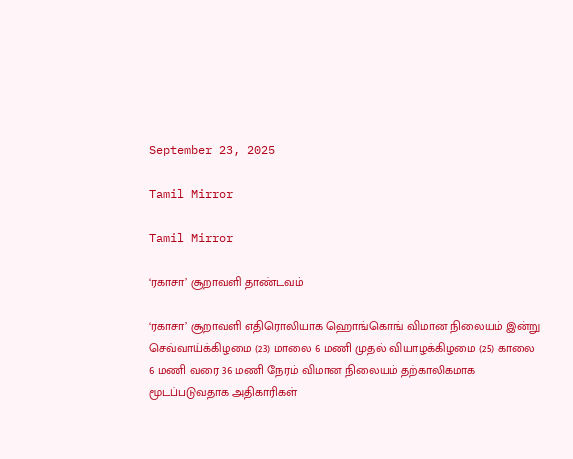September 23, 2025

Tamil Mirror

Tamil Mirror

‘ரகாசா’ சூறாவளி தாண்டவம்

‘ரகாசா’ சூறாவளி எதிரொலியாக ஹொங்கொங் விமான நிலையம் இன்று செவ்வாய்க்கிழமை (23) மாலை 6 மணி முதல் வியாழக்கிழமை (25) காலை 6 மணி வரை 36 மணி நேரம் விமான நிலையம் தற்காலிகமாக மூடப்படுவதாக அதிகாரிகள்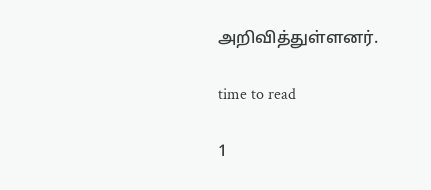அறிவித்துள்ளனர்.

time to read

1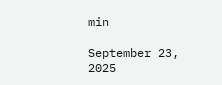min

September 23, 2025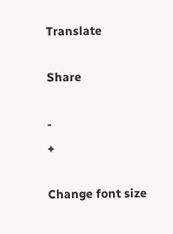Translate

Share

-
+

Change font size